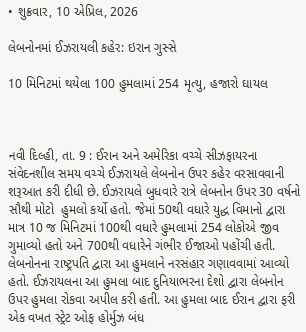• શુક્રવાર, 10 એપ્રિલ, 2026

લેબનોનમાં ઈઝરાયલી કહેર: ઇરાન ગુસ્સે

10 મિનિટમાં થયેલા 100 હુમલામાં 254 મૃત્યુ, હજારો ઘાયલ



નવી દિલ્હી, તા. 9 : ઈરાન અને અમેરિકા વચ્ચે સીઝફાયરના સંવેદનશીલ સમય વચ્ચે ઈઝરાયલે લેબનોન ઉપર કહેર વરસાવવાની શરૂઆત કરી દીધી છે. ઈઝરાયલે બુધવારે રાત્રે લેબનોન ઉપર 30 વર્ષનો સૌથી મોટો  હુમલો કર્યો હતો. જેમાં 50થી વધારે યુદ્ધ વિમાનો દ્વારા માત્ર 10 જ મિનિટમાં 100થી વધારે હુમલામાં 254 લોકોએ જીવ ગુમાવ્યો હતો અને 700થી વધારેને ગંભીર ઈજાઓ પહોંચી હતી. લેબનોનના રાષ્ટ્રપતિ દ્વારા આ હુમલાને નરસંહાર ગણાવવામાં આવ્યો હતો. ઈઝરાયલના આ હુમલા બાદ દુનિયાભરના દેશો દ્વારા લેબનોન ઉપર હુમલા રોકવા અપીલ કરી હતી. આ હુમલા બાદ ઈરાન દ્વારા ફરી એક વખત સ્ટ્રેટ ઓફ હોર્મુઝ બંધ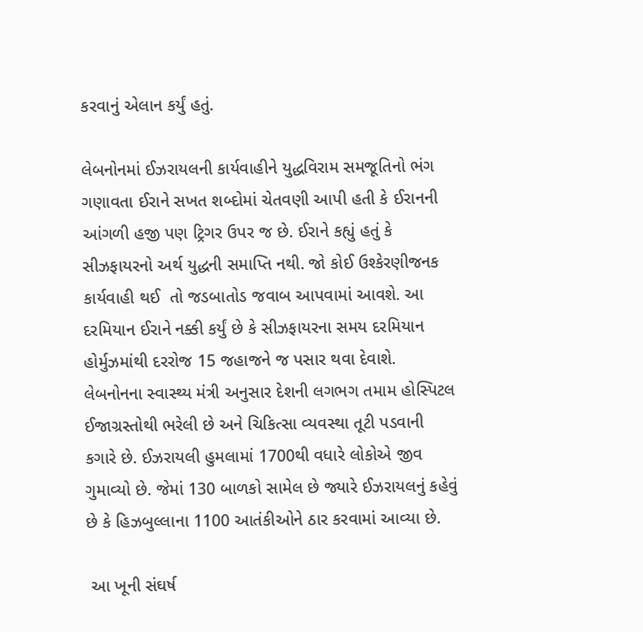કરવાનું એલાન કર્યું હતું.

લેબનોનમાં ઈઝરાયલની કાર્યવાહીને યુદ્ધવિરામ સમજૂતિનો ભંગ ગણાવતા ઈરાને સખત શબ્દોમાં ચેતવણી આપી હતી કે ઈરાનની આંગળી હજી પણ ટ્રિગર ઉપર જ છે. ઈરાને કહ્યું હતું કે સીઝફાયરનો અર્થ યુદ્ધની સમાપ્તિ નથી. જો કોઈ ઉશ્કેરણીજનક કાર્યવાહી થઈ  તો જડબાતોડ જવાબ આપવામાં આવશે. આ દરમિયાન ઈરાને નક્કી કર્યું છે કે સીઝફાયરના સમય દરમિયાન હોર્મુઝમાંથી દરરોજ 15 જહાજને જ પસાર થવા દેવાશે. લેબનોનના સ્વાસ્થ્ય મંત્રી અનુસાર દેશની લગભગ તમામ હોસ્પિટલ ઈજાગ્રસ્તોથી ભરેલી છે અને ચિકિત્સા વ્યવસ્થા તૂટી પડવાની કગારે છે. ઈઝરાયલી હુમલામાં 1700થી વધારે લોકોએ જીવ ગુમાવ્યો છે. જેમાં 130 બાળકો સામેલ છે જ્યારે ઈઝરાયલનું કહેવું છે કે હિઝબુલ્લાના 1100 આતંકીઓને ઠાર કરવામાં આવ્યા છે.

 આ ખૂની સંઘર્ષ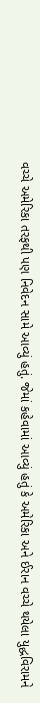વચ્ચે અમેરિકા તરફથી પણ નિવેદન સામે આવ્યું હતું. જેમાં કહેવામાં આવ્યું હતું કે અમેરિકા અને ઈરાન વચ્ચે થયેલા યુદ્ધવિરામને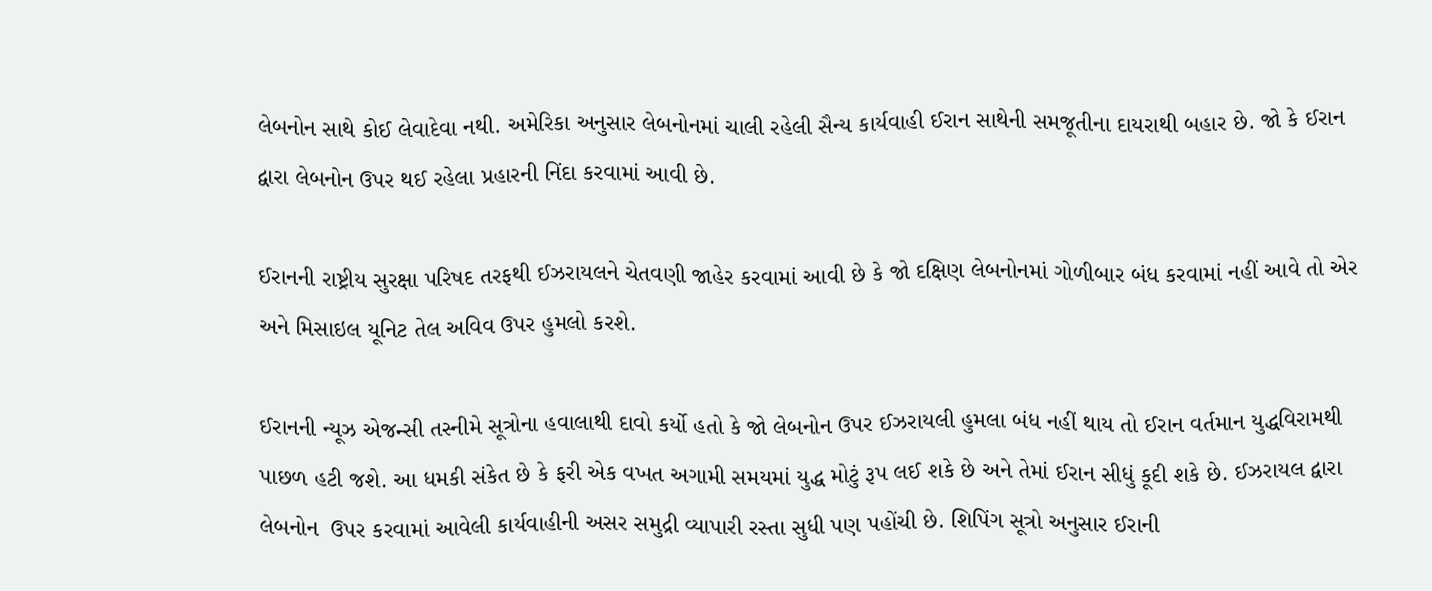લેબનોન સાથે કોઈ લેવાદેવા નથી. અમેરિકા અનુસાર લેબનોનમાં ચાલી રહેલી સૈન્ય કાર્યવાહી ઈરાન સાથેની સમજૂતીના દાયરાથી બહાર છે. જો કે ઈરાન દ્વારા લેબનોન ઉપર થઈ રહેલા પ્રહારની નિંદા કરવામાં આવી છે.

ઈરાનની રાષ્ટ્રીય સુરક્ષા પરિષદ તરફથી ઈઝરાયલને ચેતવણી જાહેર કરવામાં આવી છે કે જો દક્ષિણ લેબનોનમાં ગોળીબાર બંધ કરવામાં નહીં આવે તો એર અને મિસાઇલ યૂનિટ તેલ અવિવ ઉપર હુમલો કરશે.

ઈરાનની ન્યૂઝ એજન્સી તસ્નીમે સૂત્રોના હવાલાથી દાવો કર્યો હતો કે જો લેબનોન ઉપર ઈઝરાયલી હુમલા બંધ નહીં થાય તો ઈરાન વર્તમાન યુદ્ધવિરામથી પાછળ હટી જશે. આ ધમકી સંકેત છે કે ફરી એક વખત અગામી સમયમાં યુદ્ધ મોટું રૂપ લઈ શકે છે અને તેમાં ઈરાન સીધું કૂદી શકે છે. ઈઝરાયલ દ્વારા લેબનોન  ઉપર કરવામાં આવેલી કાર્યવાહીની અસર સમુદ્રી વ્યાપારી રસ્તા સુધી પણ પહોંચી છે. શિપિંગ સૂત્રો અનુસાર ઈરાની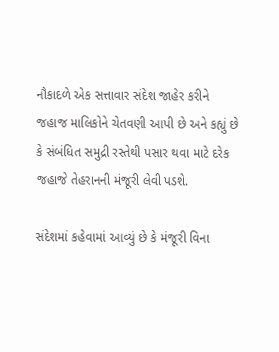નૌકાદળે એક સત્તાવાર સંદેશ જાહેર કરીને જહાજ માલિકોને ચેતવણી આપી છે અને કહ્યું છે કે સંબંધિત સમુદ્રી રસ્તેથી પસાર થવા માટે દરેક જહાજે તેહરાનની મંજૂરી લેવી પડશે.

સંદેશમાં કહેવામાં આવ્યું છે કે મંજૂરી વિના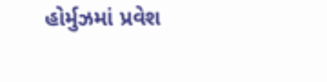હોર્મુઝમાં પ્રવેશ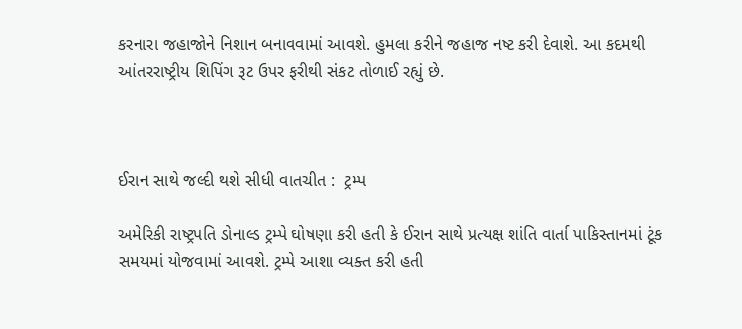કરનારા જહાજોને નિશાન બનાવવામાં આવશે. હુમલા કરીને જહાજ નષ્ટ કરી દેવાશે. આ કદમથી આંતરરાષ્ટ્રીય શિપિંગ રૂટ ઉપર ફરીથી સંકટ તોળાઈ રહ્યું છે.



ઈરાન સાથે જલ્દી થશે સીધી વાતચીત :  ટ્રમ્પ

અમેરિકી રાષ્ટ્રપતિ ડોનાલ્ડ ટ્રમ્પે ઘોષણા કરી હતી કે ઈરાન સાથે પ્રત્યક્ષ શાંતિ વાર્તા પાકિસ્તાનમાં ટૂંક સમયમાં યોજવામાં આવશે. ટ્રમ્પે આશા વ્યક્ત કરી હતી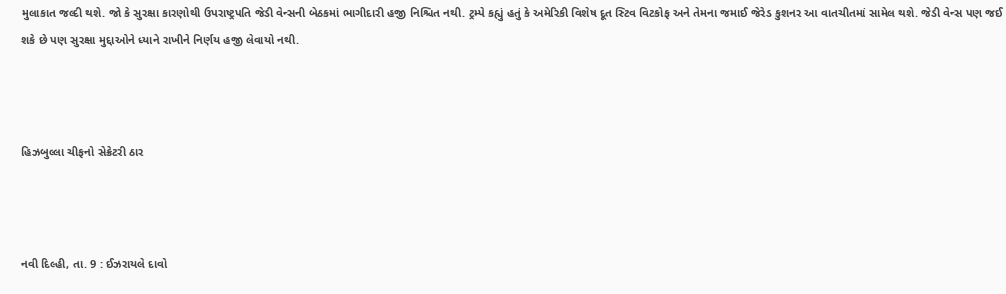મુલાકાત જલ્દી થશે. જો કે સુરક્ષા કારણોથી ઉપરાષ્ટ્રપતિ જેડી વેન્સની બેઠકમાં ભાગીદારી હજી નિશ્ચિત નથી. ટ્રમ્પે કહ્યું હતું કે અમેરિકી વિશેષ દૂત સ્ટિવ વિટકોફ અને તેમના જમાઈ જેરેડ કુશનર આ વાતચીતમાં સામેલ થશે. જેડી વેન્સ પણ જઈ શકે છે પણ સુરક્ષા મુદ્દાઓને ધ્યાને રાખીને નિર્ણય હજી લેવાયો નથી.



હિઝબુલ્લા ચીફનો સેક્રેટરી ઠાર



નવી દિલ્હી, તા. 9 : ઈઝરાયલે દાવો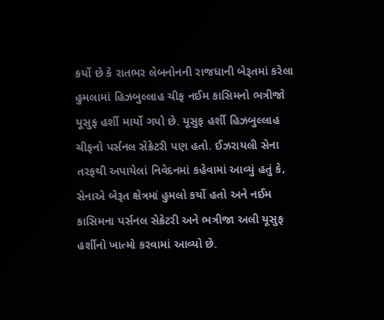કર્યો છે કે રાતભર લેબનોનની રાજધાની બેરૂતમાં કરેલા હુમલામાં હિઝબુલ્લાહ ચીફ નઈમ કાસિમનો ભત્રીજો યૂસુફ હર્શી માર્યો ગયો છે. યૂસુફ હર્શી હિઝબુલ્લાહ ચીફનો પર્સનલ સેક્રેટરી પણ હતો. ઈઝરાયલી સેના તરફથી અપાયેલાં નિવેદનમાં કહેવામાં આવ્યું હતું કે, સેનાએ બેરૂત ક્ષેત્રમાં હુમલો કર્યો હતો અને નઈમ કાસિમના પર્સનલ સેક્રેટરી અને ભત્રીજા અલી યૂસુફ હર્શીનો ખાત્મો કરવામાં આવ્યો છે.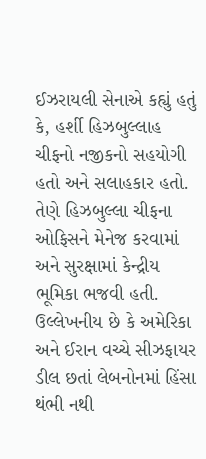ઈઝરાયલી સેનાએ કહ્યું હતું કે, હર્શી હિઝબુલ્લાહ ચીફનો નજીકનો સહયોગી હતો અને સલાહકાર હતો. તેણે હિઝબુલ્લા ચીફના ઓફિસને મેનેજ કરવામાં અને સુરક્ષામાં કેન્દ્રીય ભૂમિકા ભજવી હતી. ઉલ્લેખનીય છે કે અમેરિકા અને ઈરાન વચ્ચે સીઝફાયર ડીલ છતાં લેબનોનમાં હિંસા થંભી નથી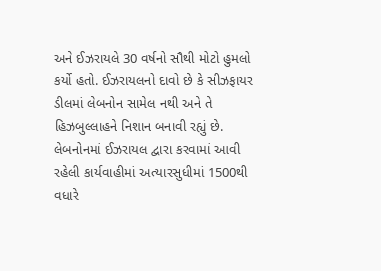અને ઈઝરાયલે 30 વર્ષનો સૌથી મોટો હુમલો કર્યો હતો. ઈઝરાયલનો દાવો છે કે સીઝફાયર ડીલમાં લેબનોન સામેલ નથી અને તે હિઝબુલ્લાહને નિશાન બનાવી રહ્યું છે. લેબનોનમાં ઈઝરાયલ દ્વારા કરવામાં આવી રહેલી કાર્યવાહીમાં અત્યારસુધીમાં 1500થી વધારે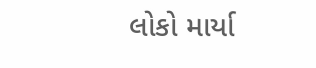લોકો માર્યા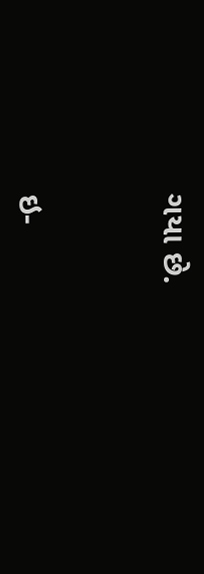ગયા છે.



ઇ-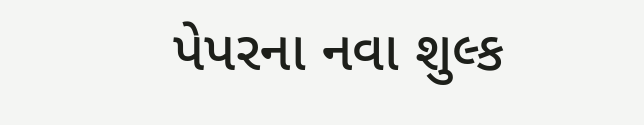પેપરના નવા શુલ્ક